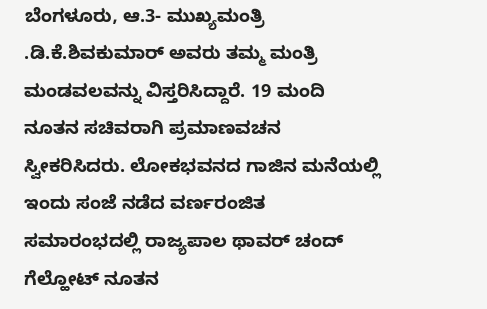ಬೆಂಗಳೂರು, ಆ.3- ಮುಖ್ಯಮಂತ್ರಿ .ಡಿ.ಕೆ.ಶಿವಕುಮಾರ್ ಅವರು ತಮ್ಮ ಮಂತ್ರಿ ಮಂಡವಲವನ್ನು ವಿಸ್ತರಿಸಿದ್ದಾರೆ. 19 ಮಂದಿ ನೂತನ ಸಚಿವರಾಗಿ ಪ್ರಮಾಣವಚನ ಸ್ವೀಕರಿಸಿದರು. ಲೋಕಭವನದ ಗಾಜಿನ ಮನೆಯಲ್ಲಿ ಇಂದು ಸಂಜೆ ನಡೆದ ವರ್ಣರಂಜಿತ ಸಮಾರಂಭದಲ್ಲಿ ರಾಜ್ಯಪಾಲ ಥಾವರ್ ಚಂದ್ ಗೆಲ್ಹೋಟ್ ನೂತನ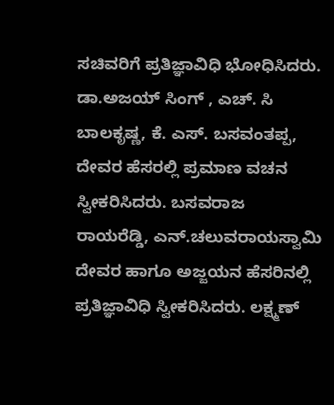ಸಚಿವರಿಗೆ ಪ್ರತಿಜ್ಞಾವಿಧಿ ಭೋಧಿಸಿದರು. ಡಾ.ಅಜಯ್ ಸಿಂಗ್ , ಎಚ್. ಸಿ ಬಾಲಕೃಷ್ಣ, ಕೆ. ಎಸ್. ಬಸವಂತಪ್ಪ, ದೇವರ ಹೆಸರಲ್ಲಿ ಪ್ರಮಾಣ ವಚನ ಸ್ವೀಕರಿಸಿದರು. ಬಸವರಾಜ ರಾಯರೆಡ್ಡಿ, ಎನ್.ಚಲುವರಾಯ‌ಸ್ವಾಮಿ ದೇವರ ಹಾಗೂ ಅಜ್ಜಯನ ಹೆಸರಿನಲ್ಲಿ ಪ್ರತಿಜ್ಞಾವಿಧಿ ಸ್ವೀಕರಿಸಿದರು. ಲಕ್ಷ್ಮಣ್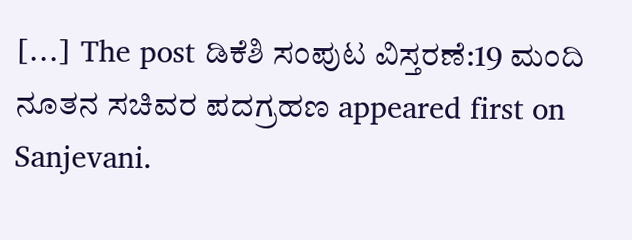[…] The post ಡಿಕೆಶಿ ಸಂಪುಟ ವಿಸ್ತರಣೆ:19 ಮಂದಿ ನೂತನ ಸಚಿವರ ಪದಗ್ರಹಣ appeared first on Sanjevani.